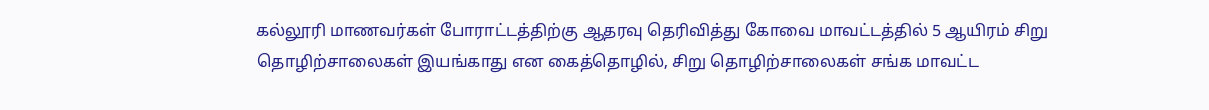கல்லூரி மாணவர்கள் போராட்டத்திற்கு ஆதரவு தெரிவித்து கோவை மாவட்டத்தில் 5 ஆயிரம் சிறு தொழிற்சாலைகள் இயங்காது என கைத்தொழில், சிறு தொழிற்சாலைகள் சங்க மாவட்ட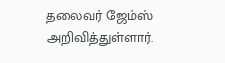தலைவர் ஜேம்ஸ் அறிவித்துள்ளார்.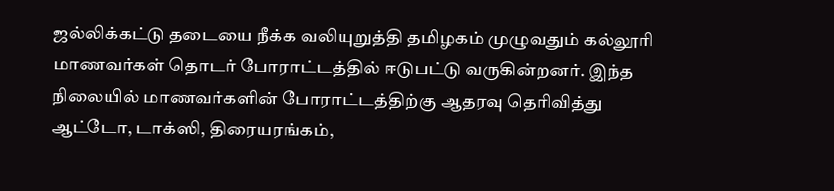ஜல்லிக்கட்டு தடையை நீக்க வலியுறுத்தி தமிழகம் முழுவதும் கல்லூரி மாணவர்கள் தொடர் போராட்டத்தில் ஈடுபட்டு வருகின்றனர். இந்த நிலையில் மாணவர்களின் போராட்டத்திற்கு ஆதரவு தெரிவித்து ஆட்டோ, டாக்ஸி, திரையரங்கம்,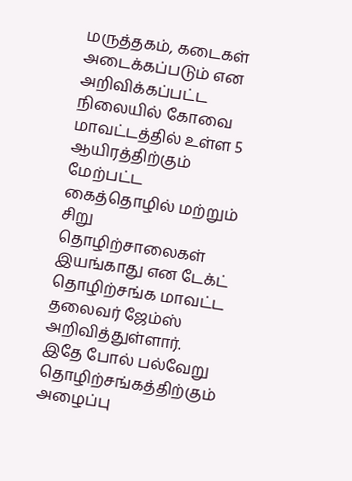மருத்தகம், கடைகள் அடைக்கப்படும் என அறிவிக்கப்பட்ட நிலையில் கோவை மாவட்டத்தில் உள்ள 5 ஆயிரத்திற்கும் மேற்பட்ட கைத்தொழில் மற்றும் சிறு தொழிற்சாலைகள் இயங்காது என டேக்ட் தொழிற்சங்க மாவட்ட தலைவர் ஜேம்ஸ் அறிவித்துள்ளார்.
இதே போல் பல்வேறு தொழிற்சங்கத்திற்கும் அழைப்பு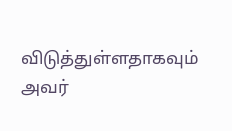விடுத்துள்ளதாகவும் அவர்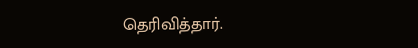தெரிவித்தார்.